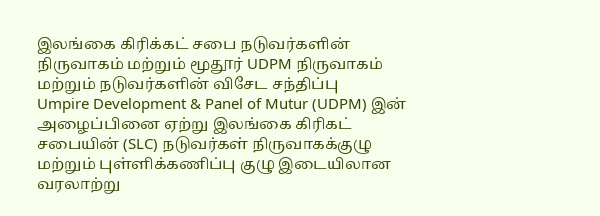இலங்கை கிரிக்கட் சபை நடுவர்களின் நிருவாகம் மற்றும் மூதூர் UDPM நிருவாகம் மற்றும் நடுவர்களின் விசேட சந்திப்பு
Umpire Development & Panel of Mutur (UDPM) இன் அழைப்பினை ஏற்று இலங்கை கிரிகட் சபையின் (SLC) நடுவர்கள் நிருவாகக்குழு மற்றும் புள்ளிக்கணிப்பு குழு இடையிலான வரலாற்று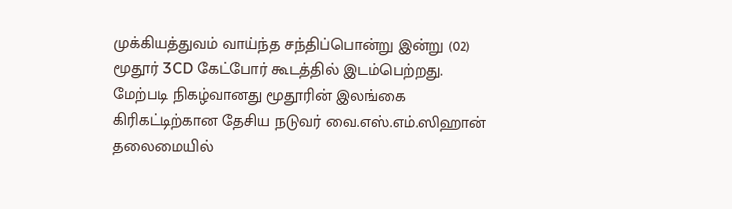முக்கியத்துவம் வாய்ந்த சந்திப்பொன்று இன்று (02) மூதூர் 3CD கேட்போர் கூடத்தில் இடம்பெற்றது.
மேற்படி நிகழ்வானது மூதூரின் இலங்கை கிரிகட்டிற்கான தேசிய நடுவர் வை.எஸ்.எம்.ஸிஹான் தலைமையில்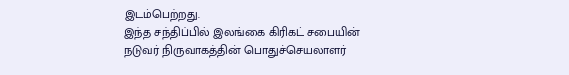இடம்பெற்றது.
இந்த சந்திப்பில் இலங்கை கிரிகட் சபையின் நடுவர் நிருவாகத்தின் பொதுச்செயலாளர்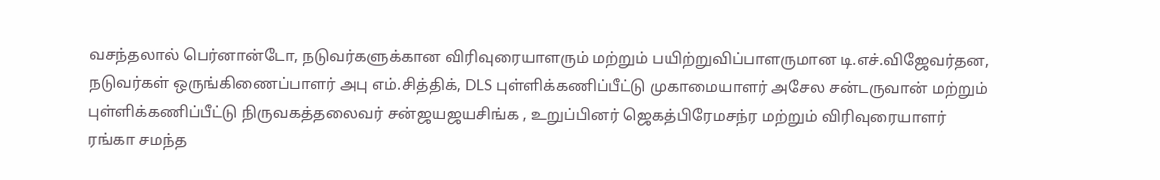வசந்தலால் பெர்னான்டோ, நடுவர்களுக்கான விரிவுரையாளரும் மற்றும் பயிற்றுவிப்பாளருமான டி.எச்.விஜேவர்தன, நடுவர்கள் ஒருங்கிணைப்பாளர் அபு எம்.சித்திக், DLS புள்ளிக்கணிப்பீட்டு முகாமையாளர் அசேல சன்டருவான் மற்றும் புள்ளிக்கணிப்பீட்டு நிருவகத்தலைவர் சன்ஜயஜயசிங்க , உறுப்பினர் ஜெகத்பிரேமசந்ர மற்றும் விரிவுரையாளர் ரங்கா சமந்த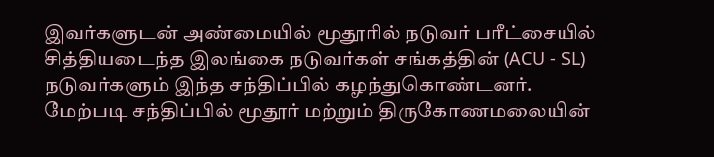இவர்களுடன் அண்மையில் மூதூரில் நடுவர் பரீட்சையில் சித்தியடைந்த இலங்கை நடுவர்கள் சங்கத்தின் (ACU - SL) நடுவர்களும் இந்த சந்திப்பில் கழந்துகொண்டனர்.
மேற்படி சந்திப்பில் மூதூர் மற்றும் திருகோணமலையின்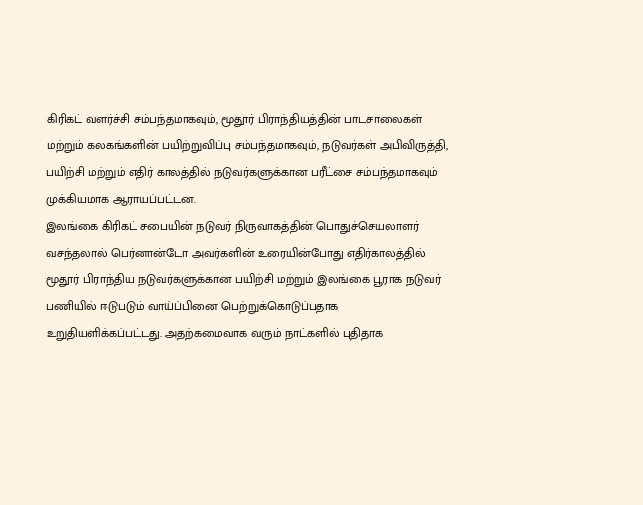கிரிகட் வளர்ச்சி சம்பந்தமாகவும், மூதூர் பிராந்தியத்தின் பாடசாலைகள் மற்றும் கலகங்களின் பயிற்றுவிப்பு சம்பந்தமாகவும், நடுவர்கள் அபிவிருத்தி, பயிற்சி மற்றும் எதிர் காலத்தில் நடுவர்களுக்கான பரீட்சை சம்பந்தமாகவும் முக்கியமாக ஆராயப்பட்டன.
இலங்கை கிரிகட் சபையின் நடுவர் நிருவாகத்தின் பொதுச்செயலாளர் வசந்தலால் பெர்னான்டோ அவர்களின் உரையின்போது எதிர்காலத்தில் மூதூர் பிராந்திய நடுவர்களுக்கான பயிற்சி மற்றும் இலங்கை பூராக நடுவர் பணியில் ஈடுபடும் வாய்ப்பினை பெற்றுக்கொடுப்பதாக உறுதியளிக்கப்பட்டது. அதற்கமைவாக வரும் நாட்களில் புதிதாக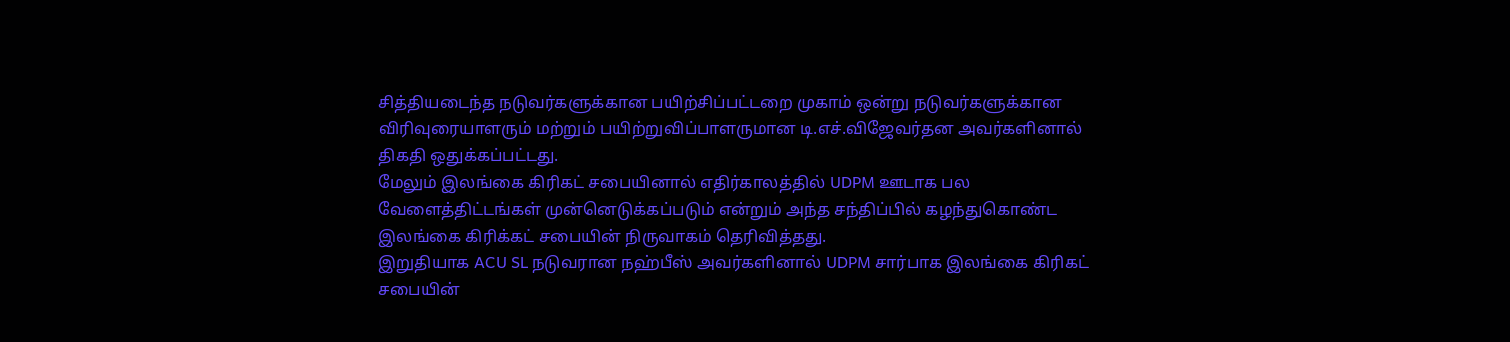சித்தியடைந்த நடுவர்களுக்கான பயிற்சிப்பட்டறை முகாம் ஒன்று நடுவர்களுக்கான விரிவுரையாளரும் மற்றும் பயிற்றுவிப்பாளருமான டி.எச்.விஜேவர்தன அவர்களினால் திகதி ஒதுக்கப்பட்டது.
மேலும் இலங்கை கிரிகட் சபையினால் எதிர்காலத்தில் UDPM ஊடாக பல வேளைத்திட்டங்கள் முன்னெடுக்கப்படும் என்றும் அந்த சந்திப்பில் கழந்துகொண்ட இலங்கை கிரிக்கட் சபையின் நிருவாகம் தெரிவித்தது.
இறுதியாக ACU SL நடுவரான நஹ்பீஸ் அவர்களினால் UDPM சார்பாக இலங்கை கிரிகட் சபையின்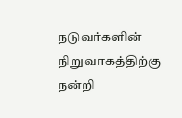நடுவர்களின் நிறுவாகத்திற்கு நன்றி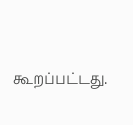கூறப்பட்டது.